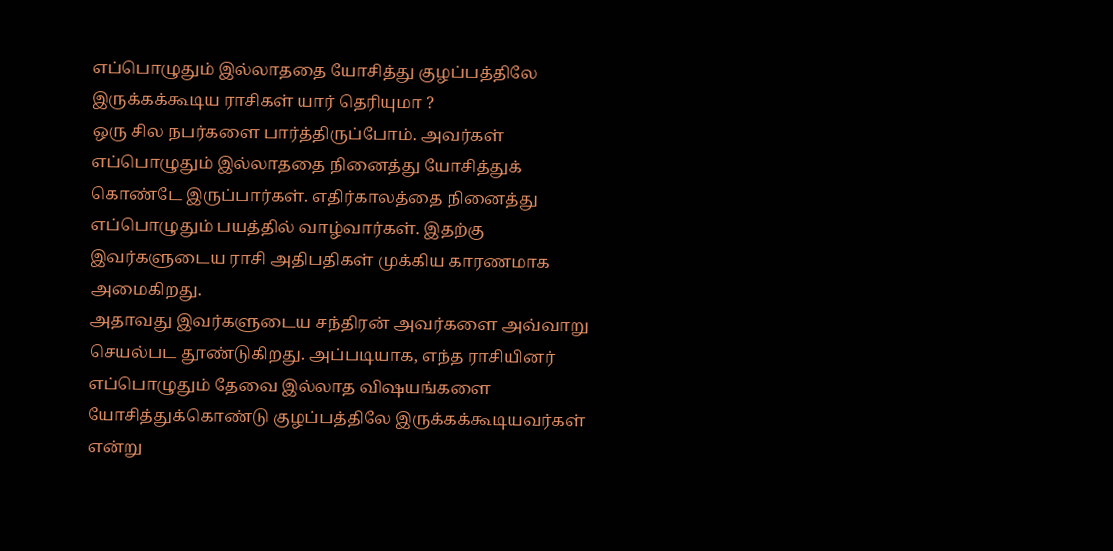எப்பொழுதும் இல்லாததை யோசித்து குழப்பத்திலே இருக்கக்கூடிய ராசிகள் யார் தெரியுமா ?
ஒரு சில நபர்களை பார்த்திருப்போம். அவர்கள் எப்பொழுதும் இல்லாததை நினைத்து யோசித்துக் கொண்டே இருப்பார்கள். எதிர்காலத்தை நினைத்து எப்பொழுதும் பயத்தில் வாழ்வார்கள். இதற்கு இவர்களுடைய ராசி அதிபதிகள் முக்கிய காரணமாக அமைகிறது.
அதாவது இவர்களுடைய சந்திரன் அவர்களை அவ்வாறு செயல்பட தூண்டுகிறது. அப்படியாக, எந்த ராசியினர் எப்பொழுதும் தேவை இல்லாத விஷயங்களை யோசித்துக்கொண்டு குழப்பத்திலே இருக்கக்கூடியவர்கள் என்று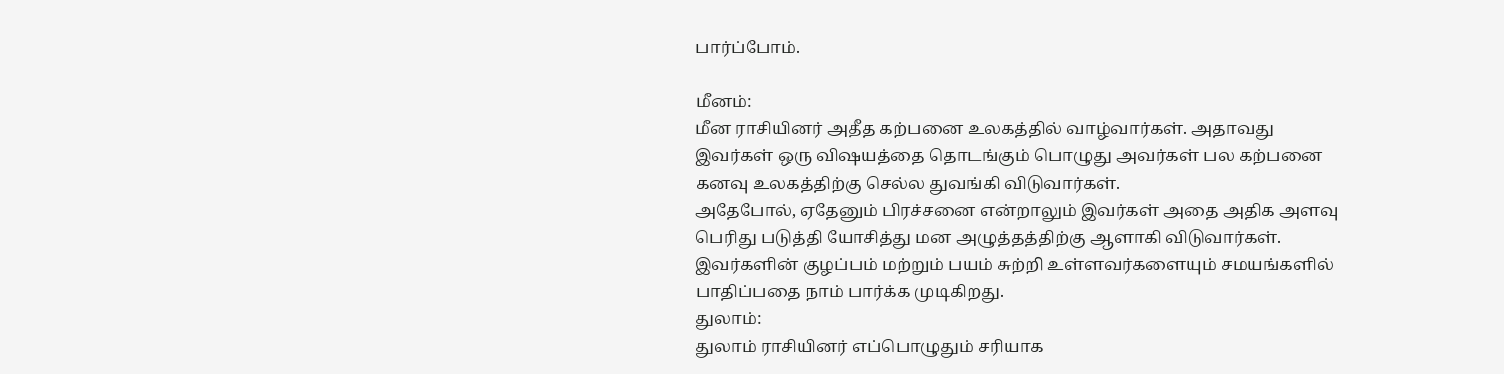பார்ப்போம்.

மீனம்:
மீன ராசியினர் அதீத கற்பனை உலகத்தில் வாழ்வார்கள். அதாவது இவர்கள் ஒரு விஷயத்தை தொடங்கும் பொழுது அவர்கள் பல கற்பனை கனவு உலகத்திற்கு செல்ல துவங்கி விடுவார்கள்.
அதேபோல், ஏதேனும் பிரச்சனை என்றாலும் இவர்கள் அதை அதிக அளவு பெரிது படுத்தி யோசித்து மன அழுத்தத்திற்கு ஆளாகி விடுவார்கள். இவர்களின் குழப்பம் மற்றும் பயம் சுற்றி உள்ளவர்களையும் சமயங்களில் பாதிப்பதை நாம் பார்க்க முடிகிறது.
துலாம்:
துலாம் ராசியினர் எப்பொழுதும் சரியாக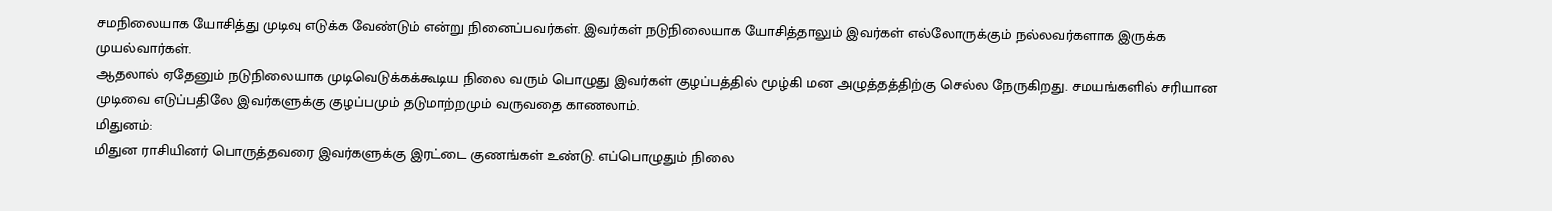சமநிலையாக யோசித்து முடிவு எடுக்க வேண்டும் என்று நினைப்பவர்கள். இவர்கள் நடுநிலையாக யோசித்தாலும் இவர்கள் எல்லோருக்கும் நல்லவர்களாக இருக்க முயல்வார்கள்.
ஆதலால் ஏதேனும் நடுநிலையாக முடிவெடுக்கக்கூடிய நிலை வரும் பொழுது இவர்கள் குழப்பத்தில் மூழ்கி மன அழுத்தத்திற்கு செல்ல நேருகிறது. சமயங்களில் சரியான முடிவை எடுப்பதிலே இவர்களுக்கு குழப்பமும் தடுமாற்றமும் வருவதை காணலாம்.
மிதுனம்:
மிதுன ராசியினர் பொருத்தவரை இவர்களுக்கு இரட்டை குணங்கள் உண்டு. எப்பொழுதும் நிலை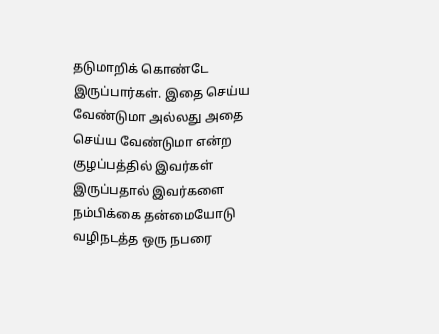தடுமாறிக் கொண்டே இருப்பார்கள். இதை செய்ய வேண்டுமா அல்லது அதை செய்ய வேண்டுமா என்ற குழப்பத்தில் இவர்கள் இருப்பதால் இவர்களை நம்பிக்கை தன்மையோடு வழிநடத்த ஒரு நபரை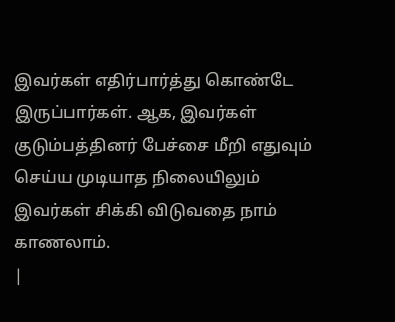இவர்கள் எதிர்பார்த்து கொண்டே இருப்பார்கள். ஆக, இவர்கள் குடும்பத்தினர் பேச்சை மீறி எதுவும் செய்ய முடியாத நிலையிலும் இவர்கள் சிக்கி விடுவதை நாம் காணலாம்.
|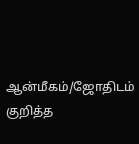ஆன்மீகம்/ஜோதிடம் குறித்த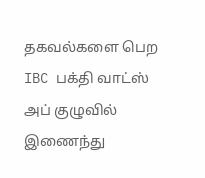தகவல்களை பெற IBC பக்தி வாட்ஸ் அப் குழுவில் இணைந்து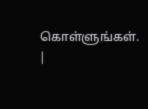கொள்ளுங்கள். |